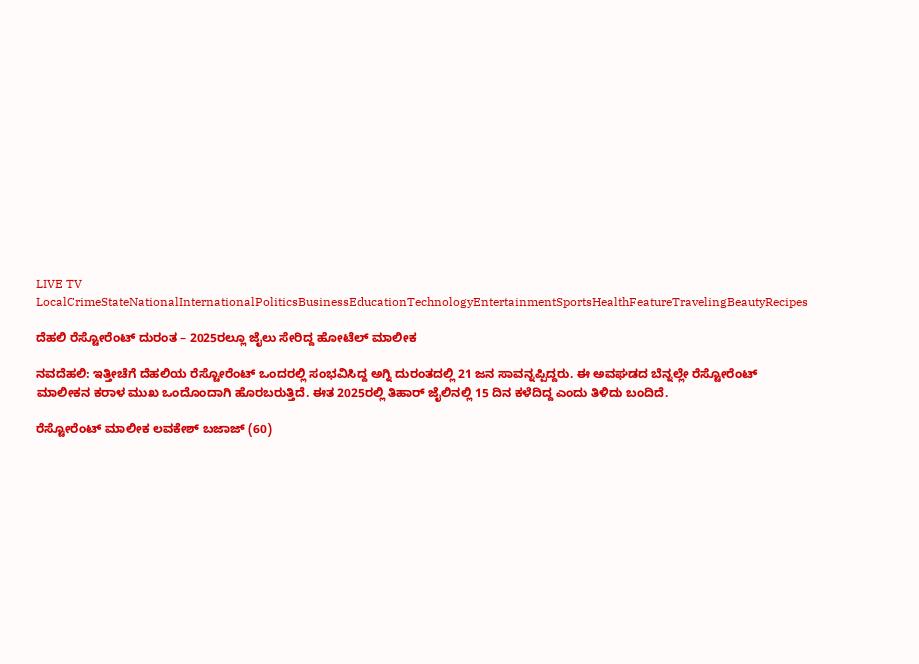LIVE TV LocalCrimeStateNationalInternationalPoliticsBusinessEducationTechnologyEntertainmentSportsHealthFeatureTravelingBeautyRecipes

ದೆಹಲಿ ರೆಸ್ಟೋರೆಂಟ್‌ ದುರಂತ – 2025ರಲ್ಲೂ ಜೈಲು ಸೇರಿದ್ದ ಹೋಟೆಲ್‌ ಮಾಲೀಕ

ನವದೆಹಲಿ: ಇತ್ತೀಚೆಗೆ ದೆಹಲಿಯ ರೆಸ್ಟೋರೆಂಟ್‌ ಒಂದರಲ್ಲಿ ಸಂಭವಿಸಿದ್ದ ಅಗ್ನಿ ದುರಂತದಲ್ಲಿ 21 ಜನ ಸಾವನ್ನಪ್ಪಿದ್ದರು. ಈ ಅವಘಡದ ಬೆನ್ನಲ್ಲೇ ರೆಸ್ಟೋರೆಂಟ್‌ ಮಾಲೀಕನ ಕರಾಳ ಮುಖ ಒಂದೊಂದಾಗಿ ಹೊರಬರುತ್ತಿದೆ. ಈತ 2025ರಲ್ಲಿ ತಿಹಾರ್‌ ಜೈಲಿನಲ್ಲಿ 15 ದಿನ ಕಳೆದಿದ್ದ ಎಂದು ತಿಳಿದು ಬಂದಿದೆ.

ರೆಸ್ಟೋರೆಂಟ್‌ ಮಾಲೀಕ ಲವಕೇಶ್ ಬಜಾಜ್ (60)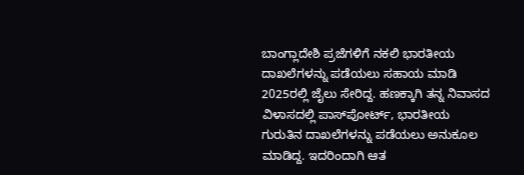ಬಾಂಗ್ಲಾದೇಶಿ ಪ್ರಜೆಗಳಿಗೆ ನಕಲಿ ಭಾರತೀಯ ದಾಖಲೆಗಳನ್ನು ಪಡೆಯಲು ಸಹಾಯ ಮಾಡಿ 2025ರಲ್ಲಿ ಜೈಲು ಸೇರಿದ್ದ. ಹಣಕ್ಕಾಗಿ ತನ್ನ ನಿವಾಸದ ವಿಳಾಸದಲ್ಲಿ ಪಾಸ್‌ಪೋರ್ಟ್, ಭಾರತೀಯ ಗುರುತಿನ ದಾಖಲೆಗಳನ್ನು ಪಡೆಯಲು ಅನುಕೂಲ ಮಾಡಿದ್ದ. ಇದರಿಂದಾಗಿ ಆತ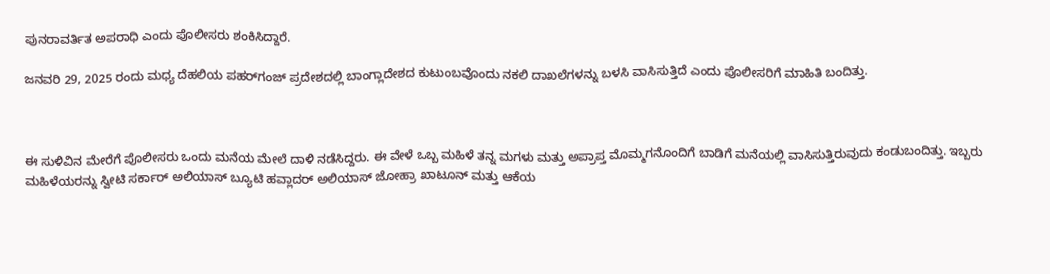ಪುನರಾವರ್ತಿತ ಅಪರಾಧಿ ಎಂದು ಪೊಲೀಸರು ಶಂಕಿಸಿದ್ದಾರೆ.

ಜನವರಿ 29, 2025 ರಂದು ಮಧ್ಯ ದೆಹಲಿಯ ಪಹರ್‌ಗಂಜ್ ಪ್ರದೇಶದಲ್ಲಿ ಬಾಂಗ್ಲಾದೇಶದ ಕುಟುಂಬವೊಂದು ನಕಲಿ ದಾಖಲೆಗಳನ್ನು ಬಳಸಿ ವಾಸಿಸುತ್ತಿದೆ ಎಂದು ಪೊಲೀಸರಿಗೆ ಮಾಹಿತಿ ಬಂದಿತ್ತು.



ಈ ಸುಳಿವಿನ ಮೇರೆಗೆ ಪೊಲೀಸರು ಒಂದು ಮನೆಯ ಮೇಲೆ ದಾಳಿ ನಡೆಸಿದ್ದರು. ಈ ವೇಳೆ ಒಬ್ಬ ಮಹಿಳೆ ತನ್ನ ಮಗಳು ಮತ್ತು ಅಪ್ರಾಪ್ತ ಮೊಮ್ಮಗನೊಂದಿಗೆ ಬಾಡಿಗೆ ಮನೆಯಲ್ಲಿ ವಾಸಿಸುತ್ತಿರುವುದು ಕಂಡುಬಂದಿತ್ತು. ಇಬ್ಬರು ಮಹಿಳೆಯರನ್ನು ಸ್ವೀಟಿ ಸರ್ಕಾರ್ ಅಲಿಯಾಸ್ ಬ್ಯೂಟಿ ಹವ್ಲಾದರ್ ಅಲಿಯಾಸ್ ಜೋಹ್ರಾ ಖಾಟೂನ್ ಮತ್ತು ಆಕೆಯ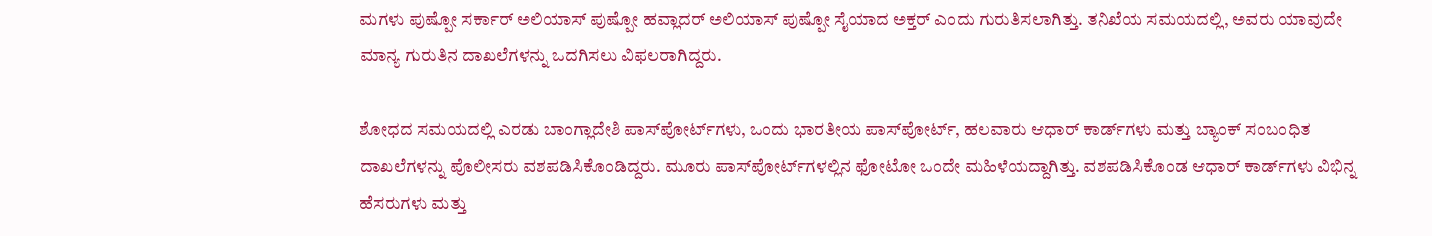ಮಗಳು ಪುಷ್ಪೋ ಸರ್ಕಾರ್ ಅಲಿಯಾಸ್ ಪುಷ್ಪೋ ಹವ್ಲಾದರ್ ಅಲಿಯಾಸ್ ಪುಷ್ಪೋ ಸೈಯಾದ ಅಕ್ತರ್ ಎಂದು ಗುರುತಿಸಲಾಗಿತ್ತು. ತನಿಖೆಯ ಸಮಯದಲ್ಲಿ, ಅವರು ಯಾವುದೇ ಮಾನ್ಯ ಗುರುತಿನ ದಾಖಲೆಗಳನ್ನು ಒದಗಿಸಲು ವಿಫಲರಾಗಿದ್ದರು.

ಶೋಧದ ಸಮಯದಲ್ಲಿ ಎರಡು ಬಾಂಗ್ಲಾದೇಶಿ ಪಾಸ್‌ಪೋರ್ಟ್‌ಗಳು, ಒಂದು ಭಾರತೀಯ ಪಾಸ್‌ಪೋರ್ಟ್, ಹಲವಾರು ಆಧಾರ್ ಕಾರ್ಡ್‌ಗಳು ಮತ್ತು ಬ್ಯಾಂಕ್ ಸಂಬಂಧಿತ ದಾಖಲೆಗಳನ್ನು ಪೊಲೀಸರು ವಶಪಡಿಸಿಕೊಂಡಿದ್ದರು. ಮೂರು ಪಾಸ್‌ಪೋರ್ಟ್‌ಗಳಲ್ಲಿನ ಫೋಟೋ ಒಂದೇ ಮಹಿಳೆಯದ್ದಾಗಿತ್ತು. ವಶಪಡಿಸಿಕೊಂಡ ಆಧಾರ್ ಕಾರ್ಡ್‌ಗಳು ವಿಭಿನ್ನ ಹೆಸರುಗಳು ಮತ್ತು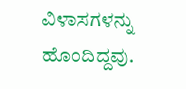ವಿಳಾಸಗಳನ್ನು ಹೊಂದಿದ್ದವು.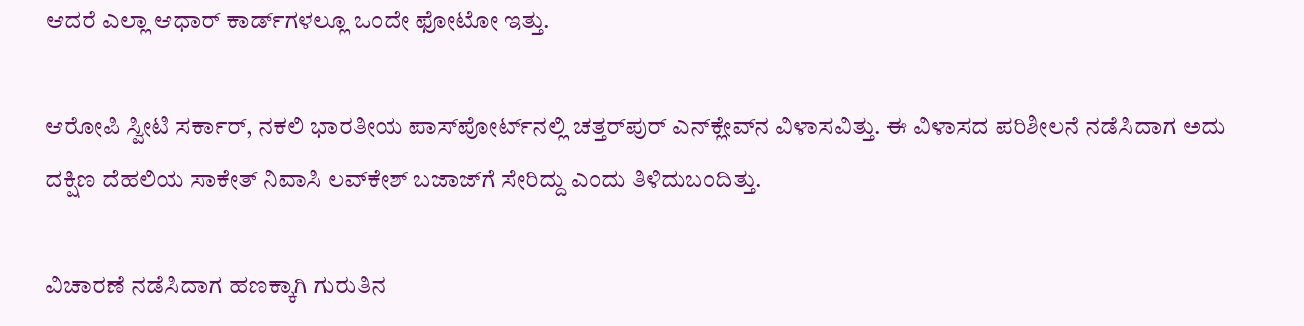ಆದರೆ ಎಲ್ಲಾ ಆಧಾರ್‌ ಕಾರ್ಡ್‌ಗಳಲ್ಲೂ ಒಂದೇ ಫೋಟೋ ಇತ್ತು.

ಆರೋಪಿ ಸ್ವೀಟಿ ಸರ್ಕಾರ್, ನಕಲಿ ಭಾರತೀಯ ಪಾಸ್‌ಪೋರ್ಟ್‌ನಲ್ಲಿ ಚತ್ತರ್‌ಪುರ್ ಎನ್‌ಕ್ಲೇವ್‌ನ ವಿಳಾಸವಿತ್ತು. ಈ ವಿಳಾಸದ ಪರಿಶೀಲನೆ ನಡೆಸಿದಾಗ ಅದು ದಕ್ಷಿಣ ದೆಹಲಿಯ ಸಾಕೇತ್ ನಿವಾಸಿ ಲವ್‌ಕೇಶ್ ಬಜಾಜ್‌ಗೆ ಸೇರಿದ್ದು ಎಂದು ತಿಳಿದುಬಂದಿತ್ತು.

ವಿಚಾರಣೆ ನಡೆಸಿದಾಗ ಹಣಕ್ಕಾಗಿ ಗುರುತಿನ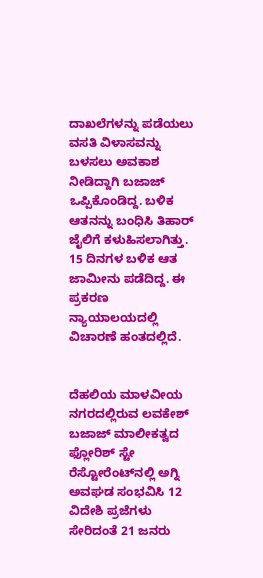ದಾಖಲೆಗಳನ್ನು ಪಡೆಯಲು ವಸತಿ ವಿಳಾಸವನ್ನು ಬಳಸಲು ಅವಕಾಶ ನೀಡಿದ್ದಾಗಿ ಬಜಾಜ್ ಒಪ್ಪಿಕೊಂಡಿದ್ದ. ಬಳಿಕ ಆತನನ್ನು ಬಂಧಿಸಿ ತಿಹಾರ್‌ ಜೈಲಿಗೆ ಕಳುಹಿಸಲಾಗಿತ್ತು. 15 ದಿನಗಳ ಬಳಿಕ ಆತ ಜಾಮೀನು ಪಡೆದಿದ್ದ. ಈ ಪ್ರಕರಣ ನ್ಯಾಯಾಲಯದಲ್ಲಿ ವಿಚಾರಣೆ ಹಂತದಲ್ಲಿದೆ.


ದೆಹಲಿಯ ಮಾಳವೀಯ ನಗರದಲ್ಲಿರುವ ಲವಕೇಶ್ ಬಜಾಜ್ ಮಾಲೀಕತ್ವದ ಫ್ಲೋರಿಶ್ ಸ್ಟೇ ರೆಸ್ಟೋರೆಂಟ್‌ನಲ್ಲಿ ಅಗ್ನಿ ಅವಘಡ ಸಂಭವಿಸಿ 12 ವಿದೇಶಿ ಪ್ರಜೆಗಳು ಸೇರಿದಂತೆ 21 ಜನರು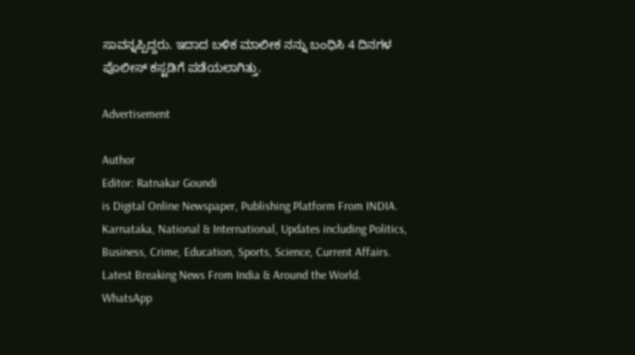ಸಾವನ್ನಪ್ಪಿದ್ದರು. ಇದಾದ ಬಳಿಕ ಮಾಲೀಕ ನನ್ನು ಬಂಧಿಸಿ 4 ದಿನಗಳ ಪೊಲೀಸ್ ಕಸ್ಟಡಿಗೆ ಪಡೆಯಲಾಗಿತ್ತು.

Advertisement

Author
Editor: Ratnakar Goundi
is Digital Online Newspaper, Publishing Platform From INDIA. Karnataka, National & International, Updates including Politics, Business, Crime, Education, Sports, Science, Current Affairs. Latest Breaking News From India & Around the World.
WhatsApp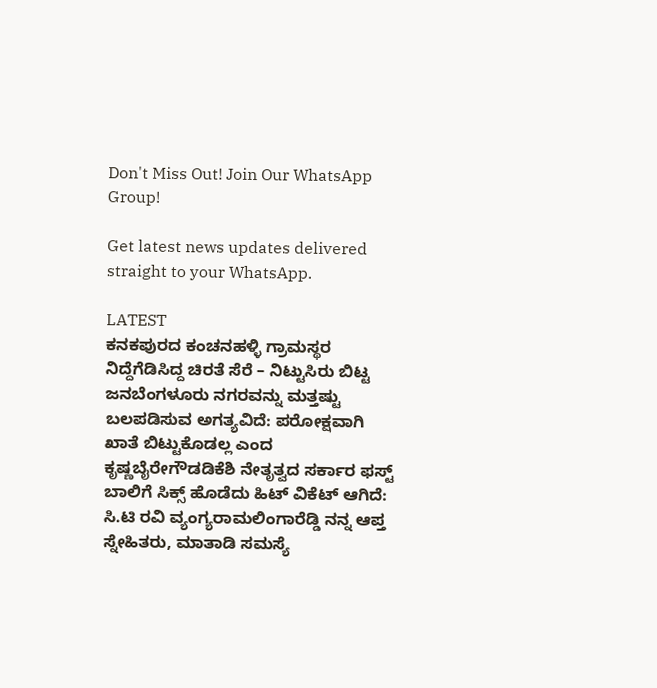Don't Miss Out! Join Our WhatsApp Group!

Get latest news updates delivered straight to your WhatsApp.

LATEST
ಕನಕಪುರದ ಕಂಚನಹಳ್ಳಿ ಗ್ರಾಮಸ್ಥರ ನಿದ್ದೆಗೆಡಿಸಿದ್ದ ಚಿರತೆ ಸೆರೆ – ನಿಟ್ಟುಸಿರು ಬಿಟ್ಟ ಜನಬೆಂಗಳೂರು ನಗರವನ್ನು ಮತ್ತಷ್ಟು ಬಲಪಡಿಸುವ ಅಗತ್ಯವಿದೆ: ಪರೋಕ್ಷವಾಗಿ ಖಾತೆ ಬಿಟ್ಟುಕೊಡಲ್ಲ ಎಂದ ಕೃಷ್ಣಬೈರೇಗೌಡಡಿಕೆಶಿ ನೇತೃತ್ವದ ಸರ್ಕಾರ ಫಸ್ಟ್ ಬಾಲಿಗೆ ಸಿಕ್ಸ್ ಹೊಡೆದು ಹಿಟ್ ವಿಕೆಟ್ ಆಗಿದೆ: ಸಿ.ಟಿ ರವಿ ವ್ಯಂಗ್ಯರಾಮಲಿಂಗಾರೆಡ್ಡಿ ನನ್ನ ಆಪ್ತ ಸ್ನೇಹಿತರು, ಮಾತಾಡಿ ಸಮಸ್ಯೆ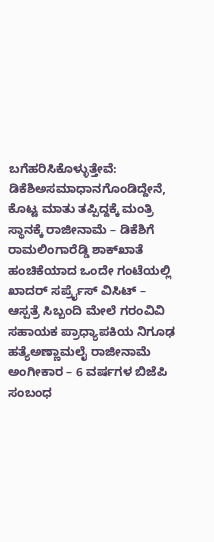ಬಗೆಹರಿಸಿಕೊಳ್ಳುತ್ತೇವೆ: ಡಿಕೆಶಿಅಸಮಾಧಾನಗೊಂಡಿದ್ದೇನೆ, ಕೊಟ್ಟ ಮಾತು ತಪ್ಪಿದ್ದಕ್ಕೆ ಮಂತ್ರಿ ಸ್ಥಾನಕ್ಕೆ ರಾಜೀನಾಮೆ – ಡಿಕೆಶಿಗೆ ರಾಮಲಿಂಗಾರೆಡ್ಡಿ ಶಾಕ್‌ಖಾತೆ ಹಂಚಿಕೆಯಾದ ಒಂದೇ ಗಂಟೆಯಲ್ಲಿ ಖಾದರ್‌ ಸರ್ಪ್ರೈಸ್ ವಿಸಿಟ್ – ಆಸ್ಪತ್ರೆ ಸಿಬ್ಬಂದಿ ಮೇಲೆ ಗರಂವಿವಿ ಸಹಾಯಕ ಪ್ರಾಧ್ಯಾಪಕಿಯ ನಿಗೂಢ ಹತ್ಯೆಅಣ್ಣಾಮಲೈ ರಾಜೀನಾಮೆ ಅಂಗೀಕಾರ – 6 ವರ್ಷಗಳ ಬಿಜೆಪಿ ಸಂಬಂಧ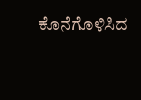ಕೊನೆಗೊಳಿಸಿದ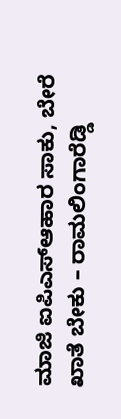ಮಾಜಿ ಐಪಿಎಸ್‌ಆಹಾರ ಸಾಕು, ಬೇರೆ ಖಾತೆ ಬೇಕು – ರಾಮಲಿಂಗಾರೆಡ್ಡಿ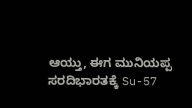ಆಯ್ತು, ಈಗ ಮುನಿಯಪ್ಪ ಸರದಿಭಾರತಕ್ಕೆ Su-57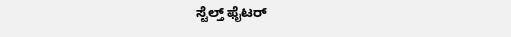ಸ್ಟೆಲ್ತ್ ಫೈಟರ್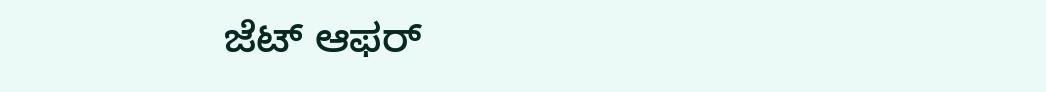ಜೆಟ್ ಆಫರ್‌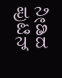ನೀಡಿದ ಪುಟಿನ್‌